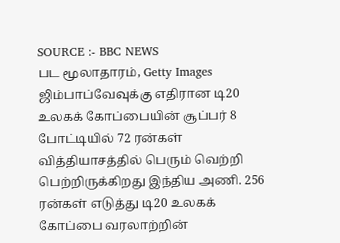SOURCE :- BBC NEWS
பட மூலாதாரம், Getty Images
ஜிம்பாப்வேவுக்கு எதிரான டி20 உலகக் கோப்பையின் சூப்பர் 8 போட்டியில் 72 ரன்கள் வித்தியாசத்தில் பெரும் வெற்றி பெற்றிருக்கிறது இந்திய அணி. 256 ரன்கள் எடுத்து டி20 உலகக் கோப்பை வரலாற்றின்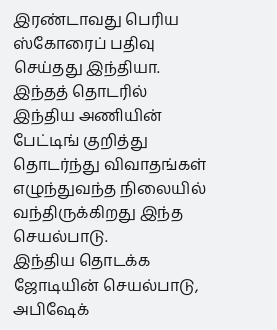இரண்டாவது பெரிய ஸ்கோரைப் பதிவு செய்தது இந்தியா.
இந்தத் தொடரில் இந்திய அணியின் பேட்டிங் குறித்து தொடர்ந்து விவாதங்கள் எழுந்துவந்த நிலையில் வந்திருக்கிறது இந்த செயல்பாடு.
இந்திய தொடக்க ஜோடியின் செயல்பாடு, அபிஷேக்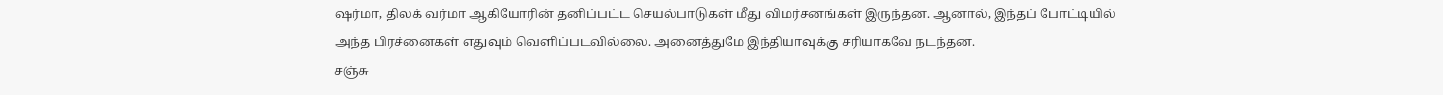ஷர்மா, திலக் வர்மா ஆகியோரின் தனிப்பட்ட செயல்பாடுகள் மீது விமர்சனங்கள் இருந்தன. ஆனால், இந்தப் போட்டியில் அந்த பிரச்னைகள் எதுவும் வெளிப்படவில்லை. அனைத்துமே இந்தியாவுக்கு சரியாகவே நடந்தன.
சஞ்சு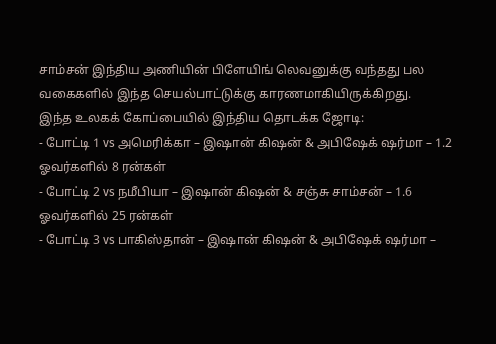சாம்சன் இந்திய அணியின் பிளேயிங் லெவனுக்கு வந்தது பல வகைகளில் இந்த செயல்பாட்டுக்கு காரணமாகியிருக்கிறது.
இந்த உலகக் கோப்பையில் இந்திய தொடக்க ஜோடி:
- போட்டி 1 vs அமெரிக்கா – இஷான் கிஷன் & அபிஷேக் ஷர்மா – 1.2 ஓவர்களில் 8 ரன்கள்
- போட்டி 2 vs நமீபியா – இஷான் கிஷன் & சஞ்சு சாம்சன் – 1.6 ஓவர்களில் 25 ரன்கள்
- போட்டி 3 vs பாகிஸ்தான் – இஷான் கிஷன் & அபிஷேக் ஷர்மா –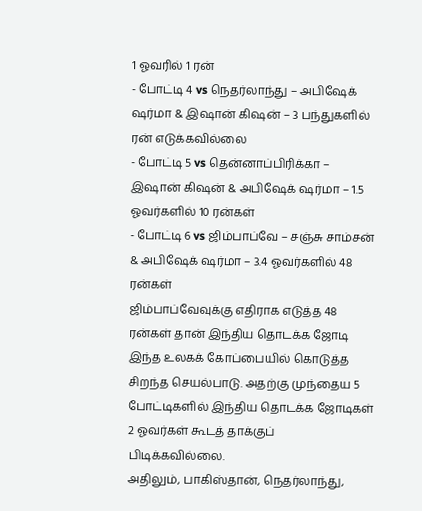1 ஓவரில் 1 ரன்
- போட்டி 4 vs நெதர்லாந்து – அபிஷேக் ஷர்மா & இஷான் கிஷன் – 3 பந்துகளில் ரன் எடுக்கவில்லை
- போட்டி 5 vs தென்னாப்பிரிக்கா – இஷான் கிஷன் & அபிஷேக் ஷர்மா – 1.5 ஓவர்களில் 10 ரன்கள்
- போட்டி 6 vs ஜிம்பாப்வே – சஞ்சு சாம்சன் & அபிஷேக் ஷர்மா – 3.4 ஓவர்களில் 48 ரன்கள்
ஜிம்பாப்வேவுக்கு எதிராக எடுத்த 48 ரன்கள் தான் இந்திய தொடக்க ஜோடி இந்த உலகக் கோப்பையில் கொடுத்த சிறந்த செயல்பாடு. அதற்கு முந்தைய 5 போட்டிகளில் இந்திய தொடக்க ஜோடிகள் 2 ஓவர்கள் கூடத் தாக்குப் பிடிக்கவில்லை.
அதிலும், பாகிஸ்தான், நெதர்லாந்து,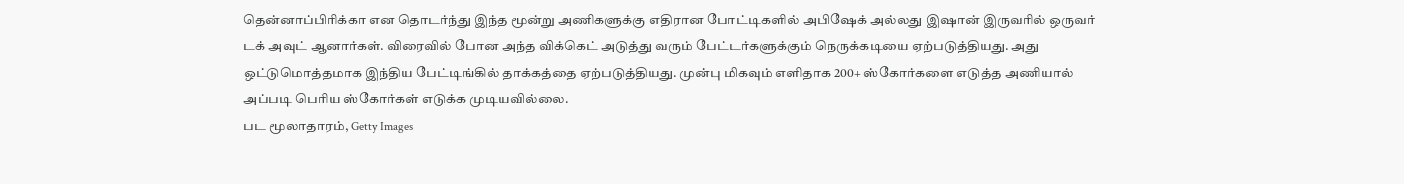தென்னாப்பிரிக்கா என தொடர்ந்து இந்த மூன்று அணிகளுக்கு எதிரான போட்டிகளில் அபிஷேக் அல்லது இஷான் இருவரில் ஒருவர் டக் அவுட் ஆனார்கள். விரைவில் போன அந்த விக்கெட் அடுத்து வரும் பேட்டர்களுக்கும் நெருக்கடியை ஏற்படுத்தியது. அது ஒட்டுமொத்தமாக இந்திய பேட்டிங்கில் தாக்கத்தை ஏற்படுத்தியது. முன்பு மிகவும் எளிதாக 200+ ஸ்கோர்களை எடுத்த அணியால் அப்படி பெரிய ஸ்கோர்கள் எடுக்க முடியவில்லை.
பட மூலாதாரம், Getty Images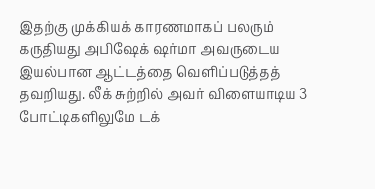இதற்கு முக்கியக் காரணமாகப் பலரும் கருதியது அபிஷேக் ஷர்மா அவருடைய இயல்பான ஆட்டத்தை வெளிப்படுத்தத் தவறியது. லீக் சுற்றில் அவர் விளையாடிய 3 போட்டிகளிலுமே டக்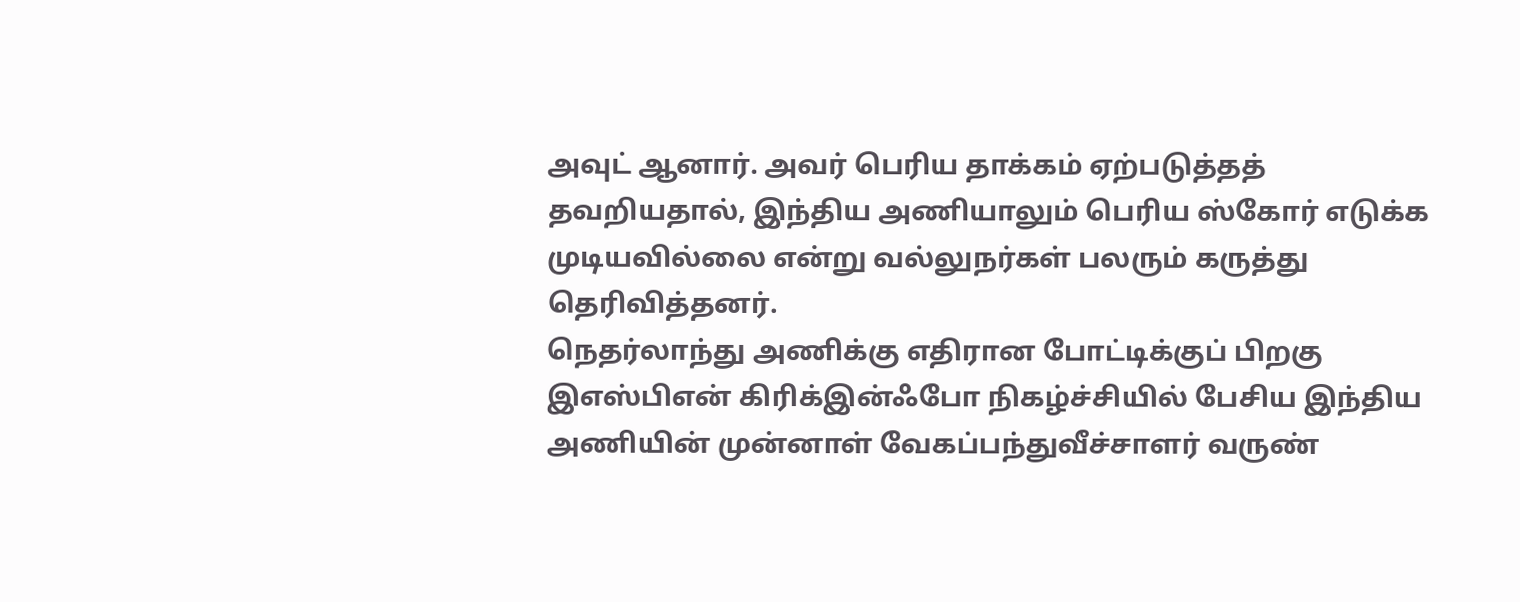அவுட் ஆனார். அவர் பெரிய தாக்கம் ஏற்படுத்தத் தவறியதால், இந்திய அணியாலும் பெரிய ஸ்கோர் எடுக்க முடியவில்லை என்று வல்லுநர்கள் பலரும் கருத்து தெரிவித்தனர்.
நெதர்லாந்து அணிக்கு எதிரான போட்டிக்குப் பிறகு இஎஸ்பிஎன் கிரிக்இன்ஃபோ நிகழ்ச்சியில் பேசிய இந்திய அணியின் முன்னாள் வேகப்பந்துவீச்சாளர் வருண்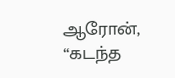ஆரோன், “கடந்த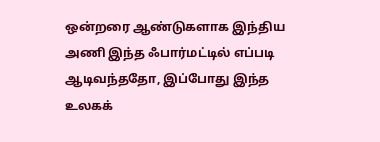ஒன்றரை ஆண்டுகளாக இந்திய அணி இந்த ஃபார்மட்டில் எப்படி ஆடிவந்ததோ, இப்போது இந்த உலகக்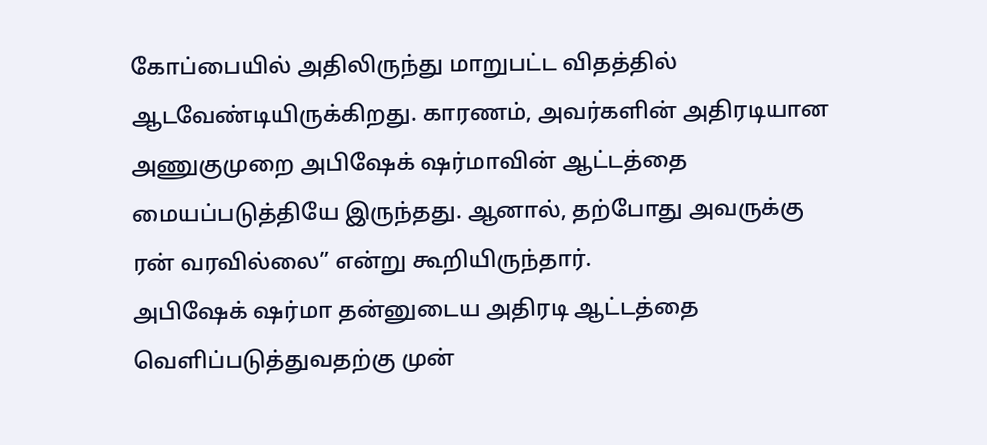கோப்பையில் அதிலிருந்து மாறுபட்ட விதத்தில் ஆடவேண்டியிருக்கிறது. காரணம், அவர்களின் அதிரடியான அணுகுமுறை அபிஷேக் ஷர்மாவின் ஆட்டத்தை மையப்படுத்தியே இருந்தது. ஆனால், தற்போது அவருக்கு ரன் வரவில்லை” என்று கூறியிருந்தார்.
அபிஷேக் ஷர்மா தன்னுடைய அதிரடி ஆட்டத்தை வெளிப்படுத்துவதற்கு முன்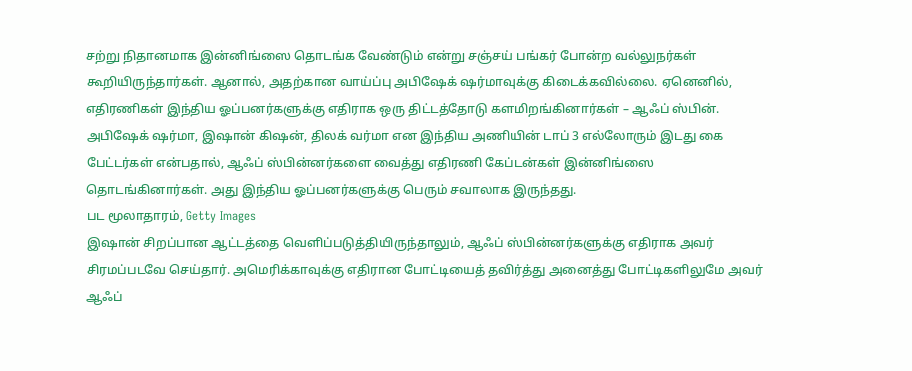சற்று நிதானமாக இன்னிங்ஸை தொடங்க வேண்டும் என்று சஞ்சய் பங்கர் போன்ற வல்லுநர்கள் கூறியிருந்தார்கள். ஆனால், அதற்கான வாய்ப்பு அபிஷேக் ஷர்மாவுக்கு கிடைக்கவில்லை. ஏனெனில், எதிரணிகள் இந்திய ஓப்பனர்களுக்கு எதிராக ஒரு திட்டத்தோடு களமிறங்கினார்கள் – ஆஃப் ஸ்பின்.
அபிஷேக் ஷர்மா, இஷான் கிஷன், திலக் வர்மா என இந்திய அணியின் டாப் 3 எல்லோரும் இடது கை பேட்டர்கள் என்பதால், ஆஃப் ஸ்பின்னர்களை வைத்து எதிரணி கேப்டன்கள் இன்னிங்ஸை தொடங்கினார்கள். அது இந்திய ஓப்பனர்களுக்கு பெரும் சவாலாக இருந்தது.
பட மூலாதாரம், Getty Images
இஷான் சிறப்பான ஆட்டத்தை வெளிப்படுத்தியிருந்தாலும், ஆஃப் ஸ்பின்னர்களுக்கு எதிராக அவர் சிரமப்படவே செய்தார். அமெரிக்காவுக்கு எதிரான போட்டியைத் தவிர்த்து அனைத்து போட்டிகளிலுமே அவர் ஆஃப்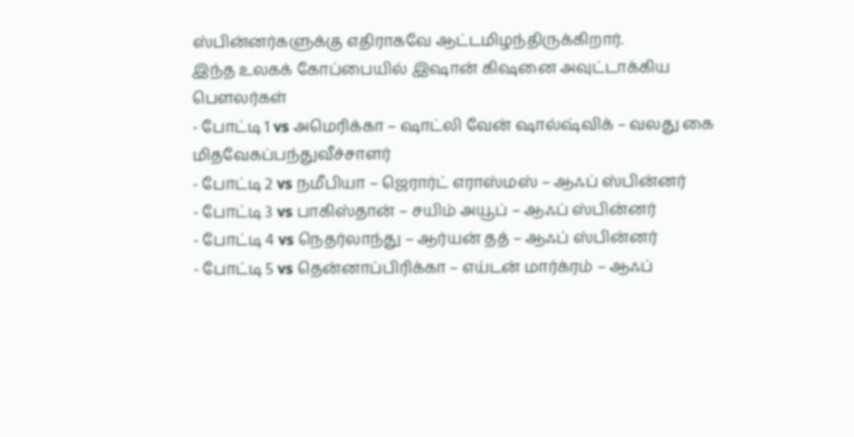ஸ்பின்னர்களுக்கு எதிராகவே ஆட்டமிழந்திருக்கிறார்.
இந்த உலகக் கோப்பையில் இஷான் கிஷனை அவுட்டாக்கிய பௌலர்கள்
- போட்டி 1 vs அமெரிக்கா – ஷாட்லி வேன் ஷால்ஷ்விக் – வலது கை மிதவேகப்பந்துவீச்சாளர்
- போட்டி 2 vs நமீபியா – ஜெரார்ட் எராஸ்மஸ் – ஆஃப் ஸ்பின்னர்
- போட்டி 3 vs பாகிஸ்தான் – சயிம் அயூப் – ஆஃப் ஸ்பின்னர்
- போட்டி 4 vs நெதர்லாந்து – ஆர்யன் தத் – ஆஃப் ஸ்பின்னர்
- போட்டி 5 vs தென்னாப்பிரிக்கா – எய்டன் மார்க்ரம் – ஆஃப்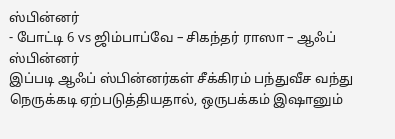ஸ்பின்னர்
- போட்டி 6 vs ஜிம்பாப்வே – சிகந்தர் ராஸா – ஆஃப் ஸ்பின்னர்
இப்படி ஆஃப் ஸ்பின்னர்கள் சீக்கிரம் பந்துவீச வந்து நெருக்கடி ஏற்படுத்தியதால், ஒருபக்கம் இஷானும்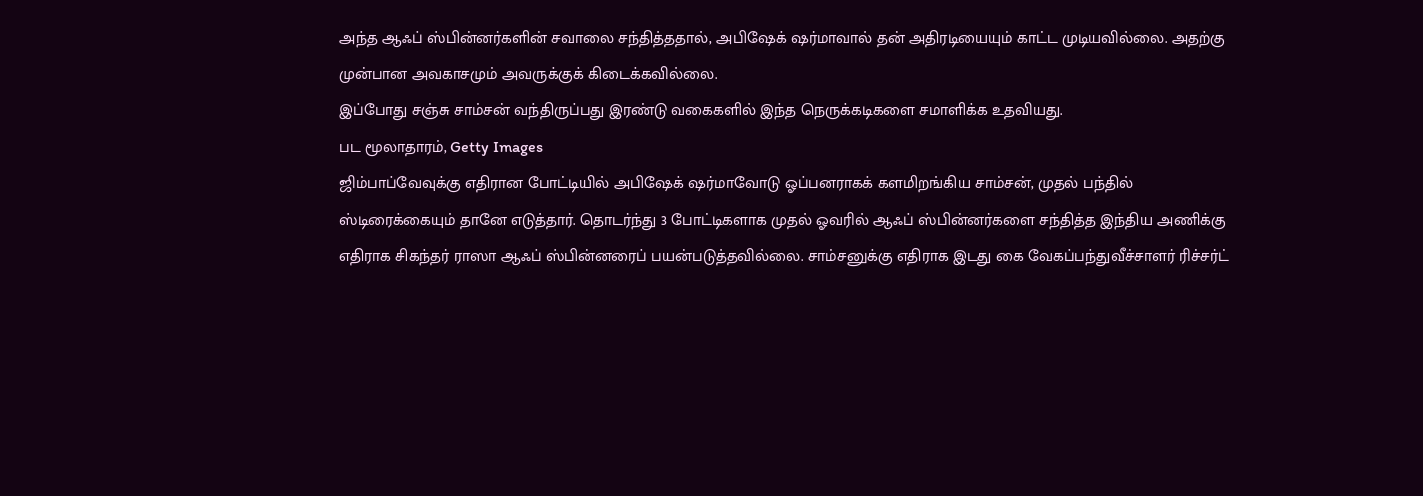அந்த ஆஃப் ஸ்பின்னர்களின் சவாலை சந்தித்ததால், அபிஷேக் ஷர்மாவால் தன் அதிரடியையும் காட்ட முடியவில்லை. அதற்கு முன்பான அவகாசமும் அவருக்குக் கிடைக்கவில்லை.
இப்போது சஞ்சு சாம்சன் வந்திருப்பது இரண்டு வகைகளில் இந்த நெருக்கடிகளை சமாளிக்க உதவியது.
பட மூலாதாரம், Getty Images
ஜிம்பாப்வேவுக்கு எதிரான போட்டியில் அபிஷேக் ஷர்மாவோடு ஓப்பனராகக் களமிறங்கிய சாம்சன், முதல் பந்தில் ஸ்டிரைக்கையும் தானே எடுத்தார். தொடர்ந்து 3 போட்டிகளாக முதல் ஓவரில் ஆஃப் ஸ்பின்னர்களை சந்தித்த இந்திய அணிக்கு எதிராக சிகந்தர் ராஸா ஆஃப் ஸ்பின்னரைப் பயன்படுத்தவில்லை. சாம்சனுக்கு எதிராக இடது கை வேகப்பந்துவீச்சாளர் ரிச்சர்ட்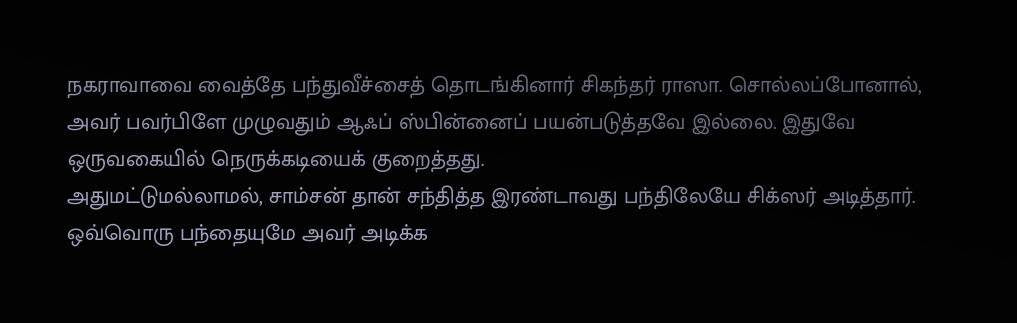நகராவாவை வைத்தே பந்துவீச்சைத் தொடங்கினார் சிகந்தர் ராஸா. சொல்லப்போனால், அவர் பவர்பிளே முழுவதும் ஆஃப் ஸ்பின்னைப் பயன்படுத்தவே இல்லை. இதுவே ஒருவகையில் நெருக்கடியைக் குறைத்தது.
அதுமட்டுமல்லாமல், சாம்சன் தான் சந்தித்த இரண்டாவது பந்திலேயே சிக்ஸர் அடித்தார். ஒவ்வொரு பந்தையுமே அவர் அடிக்க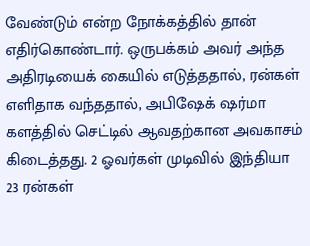வேண்டும் என்ற நோக்கத்தில் தான் எதிர்கொண்டார். ஒருபக்கம் அவர் அந்த அதிரடியைக் கையில் எடுத்ததால், ரன்கள் எளிதாக வந்ததால், அபிஷேக் ஷர்மா களத்தில் செட்டில் ஆவதற்கான அவகாசம் கிடைத்தது. 2 ஓவர்கள் முடிவில் இந்தியா 23 ரன்கள்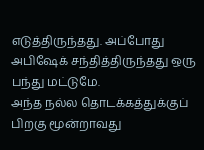எடுத்திருந்தது. அப்போது அபிஷேக் சந்தித்திருந்தது ஒரு பந்து மட்டுமே.
அந்த நல்ல தொடக்கத்துக்குப் பிறகு மூன்றாவது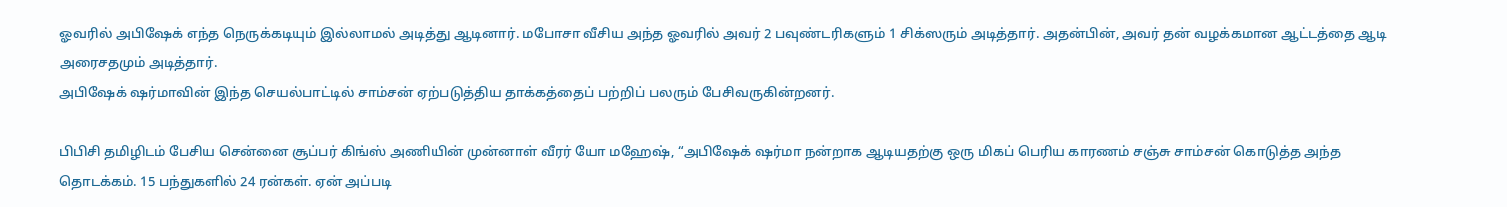ஓவரில் அபிஷேக் எந்த நெருக்கடியும் இல்லாமல் அடித்து ஆடினார். மபோசா வீசிய அந்த ஓவரில் அவர் 2 பவுண்டரிகளும் 1 சிக்ஸரும் அடித்தார். அதன்பின், அவர் தன் வழக்கமான ஆட்டத்தை ஆடி அரைசதமும் அடித்தார்.
அபிஷேக் ஷர்மாவின் இந்த செயல்பாட்டில் சாம்சன் ஏற்படுத்திய தாக்கத்தைப் பற்றிப் பலரும் பேசிவருகின்றனர்.

பிபிசி தமிழிடம் பேசிய சென்னை சூப்பர் கிங்ஸ் அணியின் முன்னாள் வீரர் யோ மஹேஷ், “அபிஷேக் ஷர்மா நன்றாக ஆடியதற்கு ஒரு மிகப் பெரிய காரணம் சஞ்சு சாம்சன் கொடுத்த அந்த தொடக்கம். 15 பந்துகளில் 24 ரன்கள். ஏன் அப்படி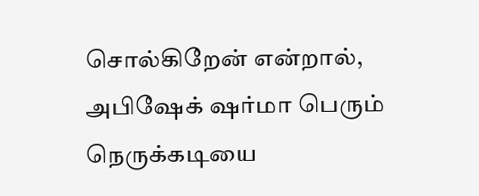சொல்கிறேன் என்றால், அபிஷேக் ஷர்மா பெரும் நெருக்கடியை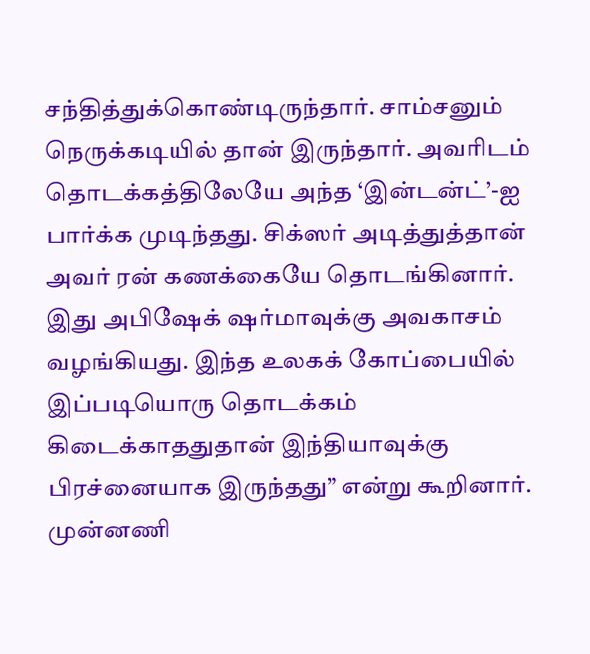சந்தித்துக்கொண்டிருந்தார். சாம்சனும் நெருக்கடியில் தான் இருந்தார். அவரிடம் தொடக்கத்திலேயே அந்த ‘இன்டன்ட்’-ஐ பார்க்க முடிந்தது. சிக்ஸர் அடித்துத்தான் அவர் ரன் கணக்கையே தொடங்கினார். இது அபிஷேக் ஷர்மாவுக்கு அவகாசம் வழங்கியது. இந்த உலகக் கோப்பையில் இப்படியொரு தொடக்கம் கிடைக்காததுதான் இந்தியாவுக்கு பிரச்னையாக இருந்தது” என்று கூறினார்.
முன்னணி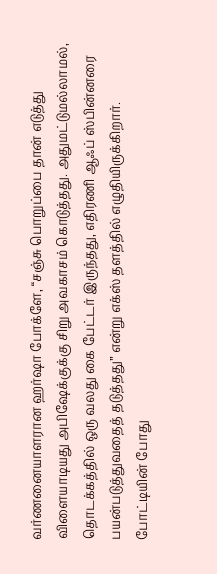வர்ணனையாளரான ஹர்ஷா போக்ளே, “சஞ்சு பொறுப்பை தான் எடுத்து விளையாடியது அபிஷேக்குக்கு சிறு அவகாசம் கொடுத்தது. அதுமட்டுமல்லாமல், தொடக்கத்தில் ஒரு வலது கை பேட்டர் இருந்தது, எதிரணி ஆஃப் ஸ்பின்னரை பயன்படுத்துவதைத் தடுத்தது” என்று எக்ஸ் தளத்தில் எழுதியிருக்கிறார்.
போட்டியின் போது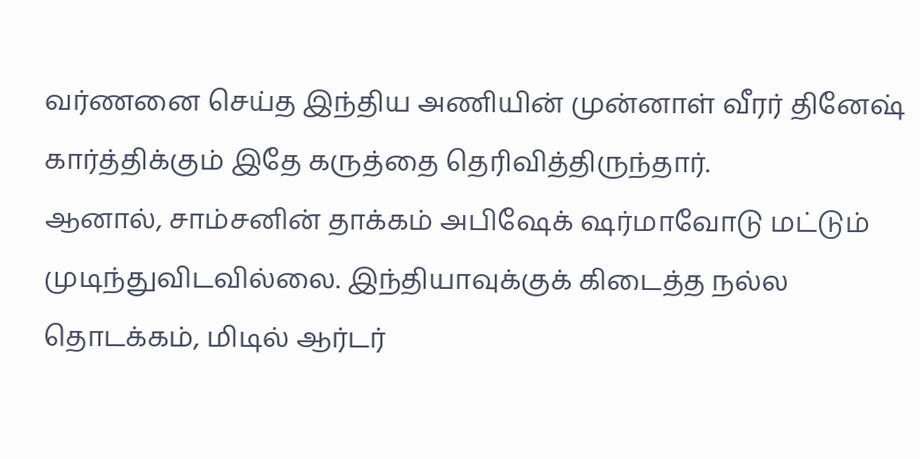வர்ணனை செய்த இந்திய அணியின் முன்னாள் வீரர் தினேஷ் கார்த்திக்கும் இதே கருத்தை தெரிவித்திருந்தார்.
ஆனால், சாம்சனின் தாக்கம் அபிஷேக் ஷர்மாவோடு மட்டும் முடிந்துவிடவில்லை. இந்தியாவுக்குக் கிடைத்த நல்ல தொடக்கம், மிடில் ஆர்டர்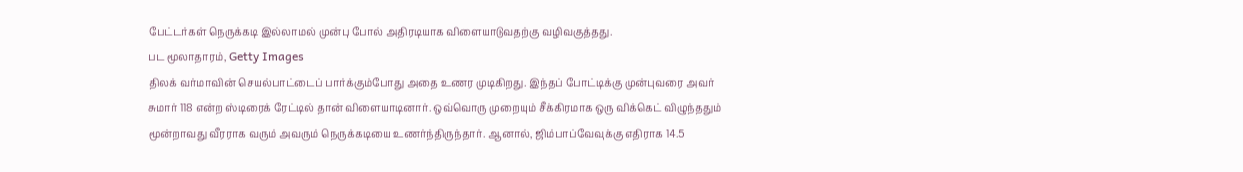பேட்டர்கள் நெருக்கடி இல்லாமல் முன்பு போல் அதிரடியாக விளையாடுவதற்கு வழிவகுத்தது.
பட மூலாதாரம், Getty Images
திலக் வர்மாவின் செயல்பாட்டைப் பார்க்கும்போது அதை உணர முடிகிறது. இந்தப் போட்டிக்கு முன்புவரை அவர் சுமார் 118 என்ற ஸ்டிரைக் ரேட்டில் தான் விளையாடினார். ஒவ்வொரு முறையும் சீக்கிரமாக ஒரு விக்கெட் விழுந்ததும் மூன்றாவது வீரராக வரும் அவரும் நெருக்கடியை உணர்ந்திருந்தார். ஆனால், ஜிம்பாப்வேவுக்கு எதிராக 14.5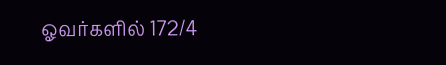ஓவர்களில் 172/4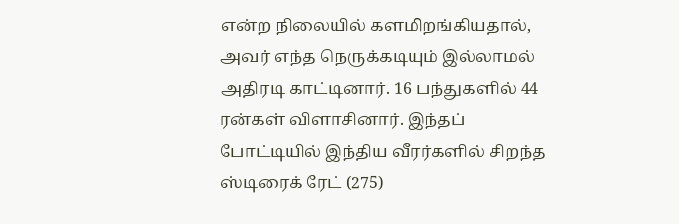என்ற நிலையில் களமிறங்கியதால், அவர் எந்த நெருக்கடியும் இல்லாமல் அதிரடி காட்டினார். 16 பந்துகளில் 44 ரன்கள் விளாசினார். இந்தப் போட்டியில் இந்திய வீரர்களில் சிறந்த ஸ்டிரைக் ரேட் (275)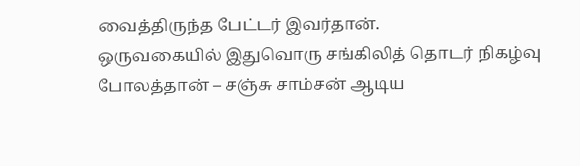வைத்திருந்த பேட்டர் இவர்தான்.
ஒருவகையில் இதுவொரு சங்கிலித் தொடர் நிகழ்வு போலத்தான் – சஞ்சு சாம்சன் ஆடிய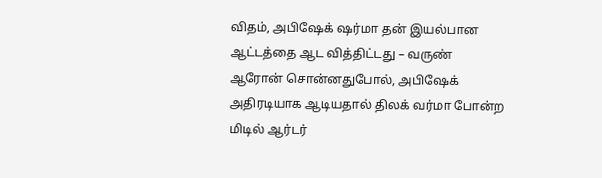விதம், அபிஷேக் ஷர்மா தன் இயல்பான ஆட்டத்தை ஆட வித்திட்டது – வருண் ஆரோன் சொன்னதுபோல், அபிஷேக் அதிரடியாக ஆடியதால் திலக் வர்மா போன்ற மிடில் ஆர்டர்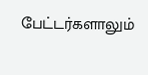பேட்டர்களாலும்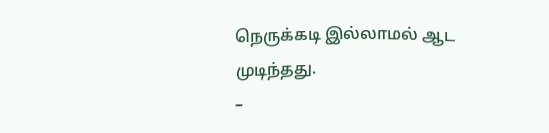நெருக்கடி இல்லாமல் ஆட முடிந்தது.
–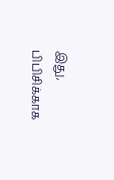இது, பிபிசிக்காக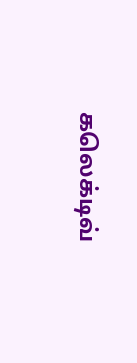கலெக்டிவ்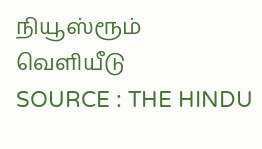நியூஸ்ரூம் வெளியீடு
SOURCE : THE HINDU